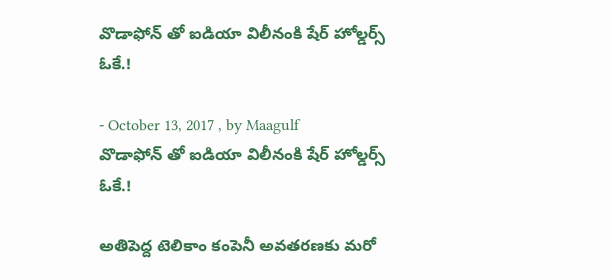వొడాఫోన్‌ తో ఐడియా విలీనంకి షేర్ హోల్డర్స్ ఓకే.!

- October 13, 2017 , by Maagulf
వొడాఫోన్‌ తో ఐడియా విలీనంకి షేర్ హోల్డర్స్ ఓకే.!

అతిపెద్ద టెలికాం కంపెనీ అవతరణకు మరో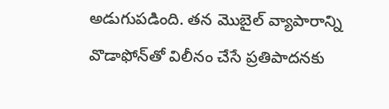అడుగుపడింది. తన మొబైల్‌ వ్యాపారాన్ని వొడాఫోన్‌తో విలీనం చేసే ప్రతిపాదనకు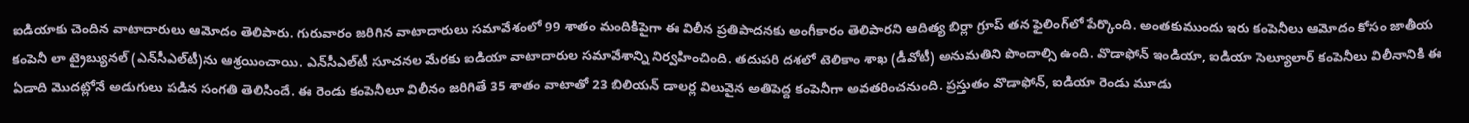ఐడియాకు చెందిన వాటాదారులు ఆమోదం తెలిపారు. గురువారం జరిగిన వాటాదారులు సమావేశంలో 99 శాతం మందికిపైగా ఈ విలీన ప్రతిపాదనకు అంగీకారం తెలిపారని ఆదిత్య బిర్లా గ్రూప్‌ తన ఫైలింగ్‌లో పేర్కొంది. అంతకుముందు ఇరు కంపెనీలు ఆమోదం కోసం జాతీయ కంపెనీ లా ట్రైబ్యునల్‌ (ఎన్‌సీఎల్‌టీ)ను ఆశ్రయించాయి. ఎన్‌సీఎల్‌టీ సూచనల మేరకు ఐడియా వాటాదారుల సమావేశాన్ని నిర్వహించింది. తదుపరి దశలో టెలికాం శాఖ (డీవోటీ) అనుమతిని పొందాల్సి ఉంది. వొడాఫోన్‌ ఇండియా, ఐడియా సెల్యూలార్‌ కంపెనీలు విలీనానికి ఈ ఏడాది మొదట్లోనే అడుగులు పడిన సంగతి తెలిసిందే. ఈ రెండు కంపెనీలూ విలీనం జరిగితే 35 శాతం వాటాతో 23 బిలియన్‌ డాలర్ల విలువైన అతిపెద్ద కంపెనీగా అవతరించనుంది. ప్రస్తుతం వొడాఫోన్‌, ఐడియా రెండు మూడు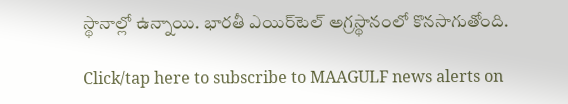స్థానాల్లో ఉన్నాయి. భారతీ ఎయిర్‌టెల్‌ అగ్రస్థానంలో కొనసాగుతోంది.

Click/tap here to subscribe to MAAGULF news alerts on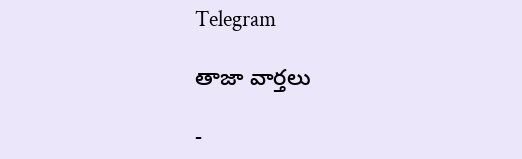Telegram

తాజా వార్తలు

-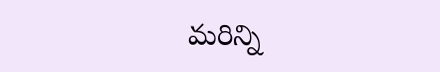మరిన్ని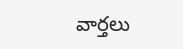వార్తలు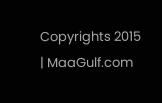Copyrights 2015 | MaaGulf.com